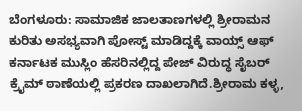ಬೆಂಗಳೂರು: ಸಾಮಾಜಿಕ ಜಾಲತಾಣಗಳಲ್ಲಿ ಶ್ರೀರಾಮನ ಕುರಿತು ಅಸಭ್ಯವಾಗಿ ಪೋಸ್ಟ್ ಮಾಡಿದ್ದಕ್ಕೆ ವಾಯ್ಸ್ ಆಫ್ ಕರ್ನಾಟಕ ಮುಸ್ಲಿಂ ಹೆಸರಿನಲ್ಲಿದ್ದ ಪೇಜ್ ವಿರುದ್ಧ ಸೈಬರ್ ಕ್ರೈಮ್ ಠಾಣೆಯಲ್ಲಿ ಪ್ರಕರಣ ದಾಖಲಾಗಿದೆ.ಶ್ರೀರಾಮ ಕಳ್ಳ,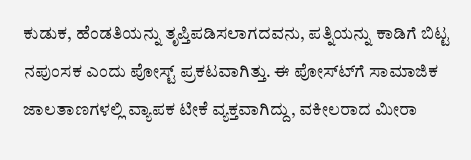ಕುಡುಕ, ಹೆಂಡತಿಯನ್ನು ತೃಪ್ತಿಪಡಿಸಲಾಗದವನು, ಪತ್ನಿಯನ್ನು ಕಾಡಿಗೆ ಬಿಟ್ಟ ನಪುಂಸಕ ಎಂದು ಪೋಸ್ಟ್ ಪ್ರಕಟವಾಗಿತ್ತು. ಈ ಪೋಸ್ಟ್‍ಗೆ ಸಾಮಾಜಿಕ ಜಾಲತಾಣಗಳಲ್ಲಿ ವ್ಯಾಪಕ ಟೀಕೆ ವ್ಯಕ್ತವಾಗಿದ್ದು, ವಕೀಲರಾದ ಮೀರಾ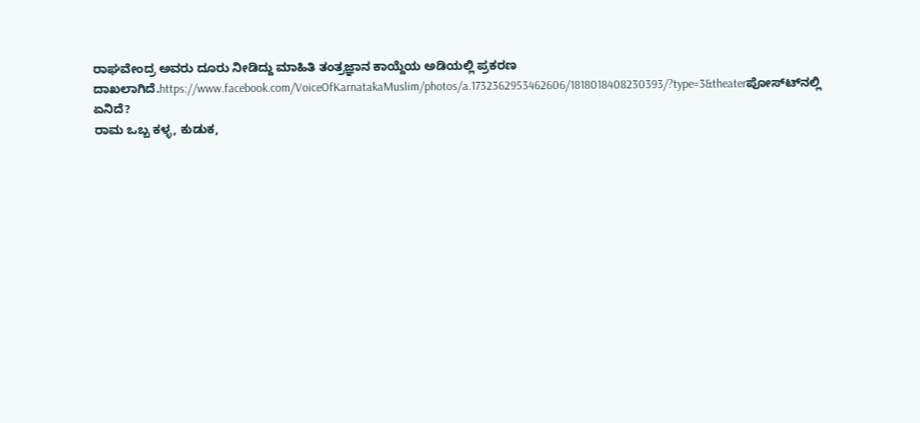ರಾಘವೇಂದ್ರ ಅವರು ದೂರು ನೀಡಿದ್ದು ಮಾಹಿತಿ ತಂತ್ರಜ್ಞಾನ ಕಾಯ್ದೆಯ ಅಡಿಯಲ್ಲಿ ಪ್ರಕರಣ ದಾಖಲಾಗಿದೆ.https://www.facebook.com/VoiceOfKarnatakaMuslim/photos/a.1732362953462606/1818018408230393/?type=3&theaterಪೋಸ್ಟ್‍ನಲ್ಲಿ ಏನಿದೆ?
ರಾಮ ಒಬ್ಬ ಕಳ್ಳ, ಕುಡುಕ,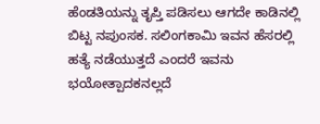ಹೆಂಡತಿಯನ್ನು ತೃಪ್ತಿ ಪಡಿಸಲು ಆಗದೇ ಕಾಡಿನಲ್ಲಿ ಬಿಟ್ಟ ನಪುಂಸಕ. ಸಲಿಂಗಕಾಮಿ ಇವನ ಹೆಸರಲ್ಲಿ ಹತ್ಯೆ ನಡೆಯುತ್ತದೆ ಎಂದರೆ ಇವನು ಭಯೋತ್ಪಾದಕನಲ್ಲದೆ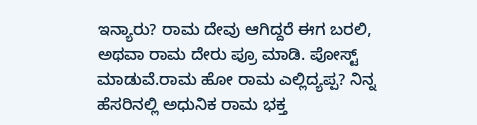ಇನ್ಯಾರು? ರಾಮ ದೇವು ಆಗಿದ್ದರೆ ಈಗ ಬರಲಿ, ಅಥವಾ ರಾಮ ದೇರು ಪ್ರೂ ಮಾಡಿ. ಪೋಸ್ಟ್ ಮಾಡುವೆ.ರಾಮ ಹೋ ರಾಮ ಎಲ್ಲಿದ್ಯಪ್ಪ? ನಿನ್ನ ಹೆಸರಿನಲ್ಲಿ ಅಧುನಿಕ ರಾಮ ಭಕ್ತ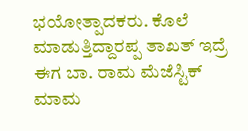ಭಯೋತ್ಪಾದಕರು. ಕೊಲೆ ಮಾಡುತ್ತಿದ್ದಾರಪ್ಪ ತಾಖತ್ ಇದ್ರೆ ಈಗ ಬಾ. ರಾಮ ಮೆಜೆಸ್ಟಿಕ್ ಮಾಮ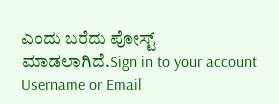ಎಂದು ಬರೆದು ಪೋಸ್ಟ್ ಮಾಡಲಾಗಿದೆ.Sign in to your account
Username or Email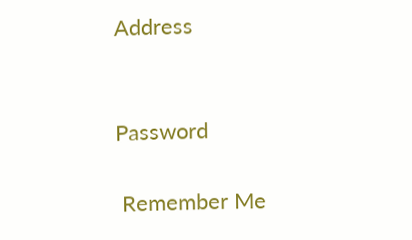Address


Password

 Remember Me